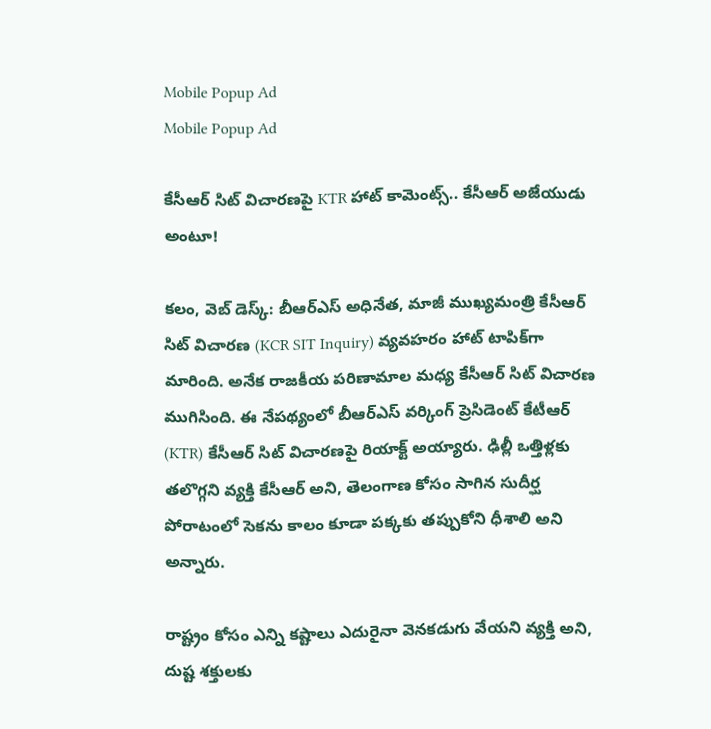Mobile Popup Ad
Mobile Popup Ad

కేసీఆర్ సిట్ విచారణ‌పై KTR హాట్ కామెంట్స్.. కేసీఆర్ అజేయుడు అంటూ!

కలం, వెబ్ డెస్క్: బీఆర్ఎస్ అధినేత, మాజీ ముఖ్యమంత్రి కేసీఆర్ సిట్ విచారణ (KCR SIT Inquiry) వ్యవహరం హాట్ టాపిక్‌గా మారింది. అనేక రాజకీయ పరిణామాల మధ్య కేసీఆర్ సిట్ విచారణ ముగిసింది. ఈ నేపథ్యంలో బీఆర్ఎస్ వర్కింగ్ ప్రెసిడెంట్ కేటీఆర్ (KTR) కేసీఆర్ సిట్ విచారణపై రియాక్ట్ అయ్యారు. ఢిల్లీ ఒత్తిళ్లకు తలొగ్గని వ్యక్తి కేసీఆర్ అని, తెలంగాణ కోసం సాగిన సుదీర్ఘ పోరాటంలో సెకను కాలం కూడా పక్కకు తప్పుకోని ధీశాలి అని అన్నారు.

రాష్ట్రం కోసం ఎన్ని కష్టాలు ఎదురైనా వెనకడుగు వేయని వ్యక్తి అని, దుష్ట శక్తులకు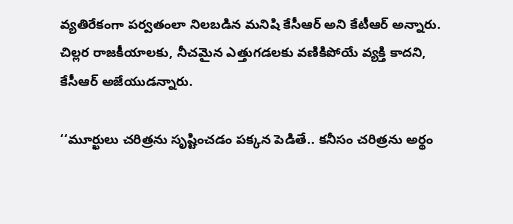వ్యతిరేకంగా పర్వతంలా నిలబడిన మనిషి కేసీఆర్ అని కేటీఆర్ అన్నారు. చిల్లర రాజకీయాలకు, నీచమైన ఎత్తుగడలకు వణికిపోయే వ్యక్తి కాదని, కేసీఆర్ అజేయుడన్నారు.

‘‘మూర్ఖులు చరిత్రను సృష్టించడం పక్కన పెడితే.. కనీసం చరిత్రను అర్థం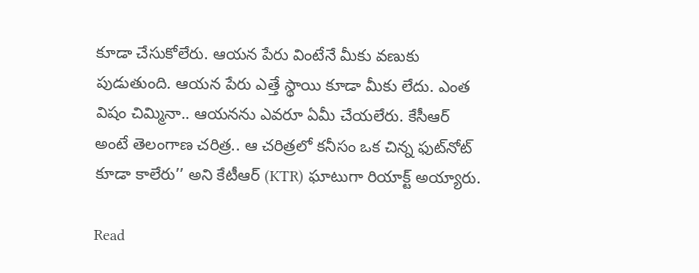కూడా చేసుకోలేరు. ఆయన పేరు వింటేనే మీకు వణుకు పుడుతుంది. ఆయన పేరు ఎత్తే స్థాయి కూడా మీకు లేదు. ఎంత విషం చిమ్మినా.. ఆయనను ఎవరూ ఏమీ చేయలేరు. కేసీఆర్ అంటే తెలంగాణ చరిత్ర.. ఆ చరిత్రలో కనీసం ఒక చిన్న ఫుట్‌నోట్ కూడా కాలేరు’’ అని కేటీఆర్ (KTR) ఘాటుగా రియాక్ట్ అయ్యారు.

Read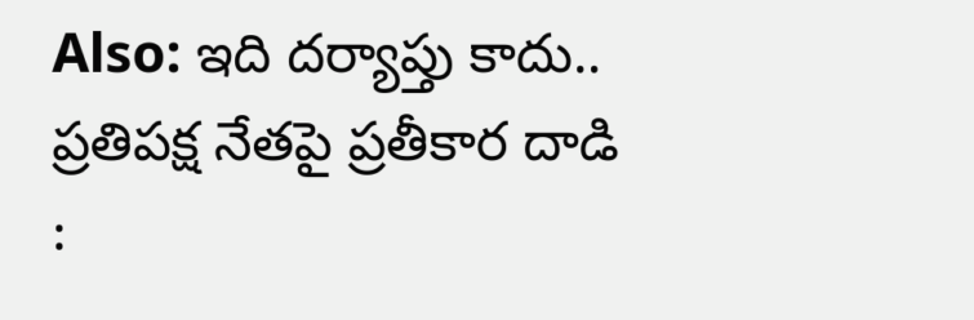Also: ఇది దర్యాప్తు కాదు.. ప్రతిపక్ష నేతపై ప్రతీకార దాడి :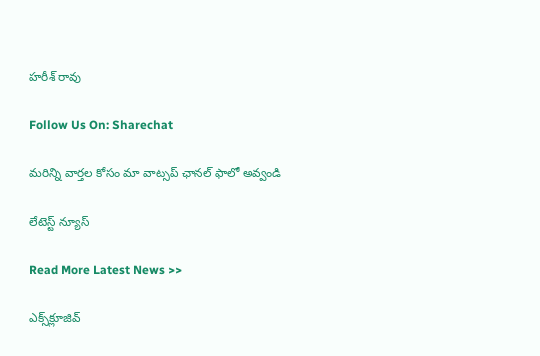హరీశ్ రావు

Follow Us On: Sharechat

మ‌రిన్ని వార్త‌ల కోసం మా వాట్స‌ప్ ఛాన‌ల్ ఫాలో అవ్వండి

లేటెస్ట్ న్యూస్‌

Read More Latest News >>

ఎక్స్‌క్లూజివ్‌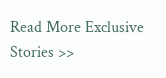Read More Exclusive Stories >>